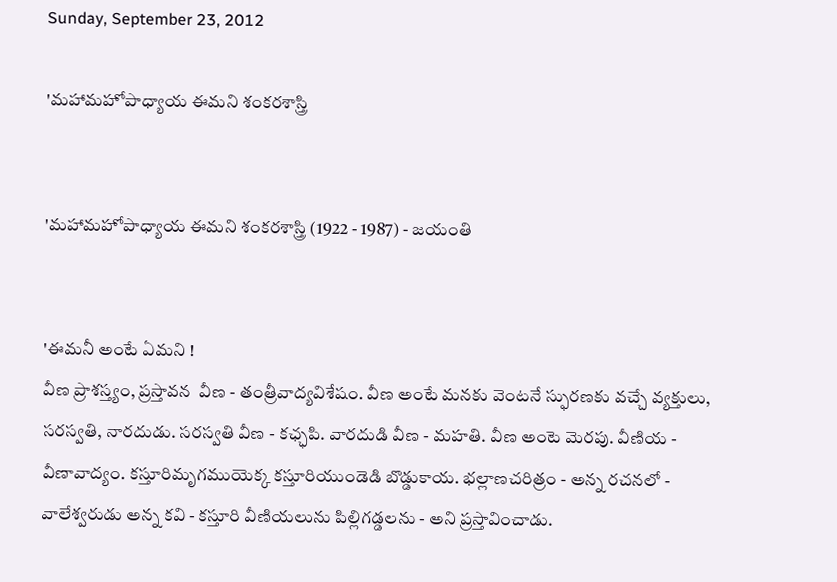Sunday, September 23, 2012

'మహామహోపాధ్యాయ ఈమని శంకరశాస్త్రి


'మహామహోపాధ్యాయ ఈమని శంకరశాస్త్రి (1922 - 1987) - జయంతి


'ఈమనీ అంటే ఏమని !
వీణ ప్రాశస్త్యం, ప్రస్తావన  వీణ - తంత్రీవాద్యవిశేషం. వీణ అంటే మనకు వెంటనే స్ఫురణకు వచ్చే వ్యక్తులు, సరస్వతి, నారదుడు. సరస్వతి వీణ - కఛ్ఛపి. వారదుడి వీణ - మహతి. వీణ అంటె మెరపు. వీణియ - వీణావాద్యం. కస్తూరిమృగముయెక్క కస్తూరియుండెడి బొడ్డుకాయ. భల్లాణచరిత్రం - అన్న రచనలో - వాలేశ్వరుడు అన్న కవి - కస్తూరి వీణియలును పిల్లిగడ్డలను - అని ప్రస్తావించాడు.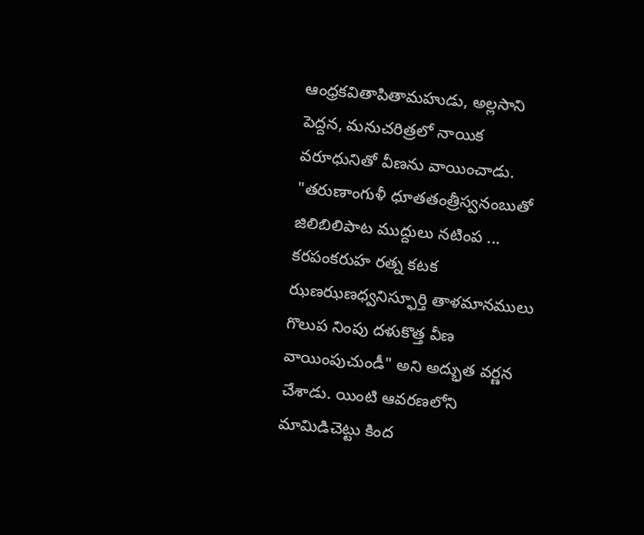ఆంధ్రకవితాపితామహుడు, అల్లసాని పెద్దన, మనుచరిత్రలో నాయిక వరూధునితో వీణను వాయించాడు. "తరుణాంగుళీ ధూతతంత్రీస్వనంబుతో జిలిబిలిపాట ముద్దులు నటింప ... కరపంకరుహ రత్న కటక ఝణఝణధ్వనిస్ఫూర్తి తాళమానములు గొలుప నింపు దళుకొత్త వీణ వాయింపుచుండీ" అని అద్భుత వర్ణన చేశాడు. యింటి ఆవరణలోని మామిడిచెట్టు కింద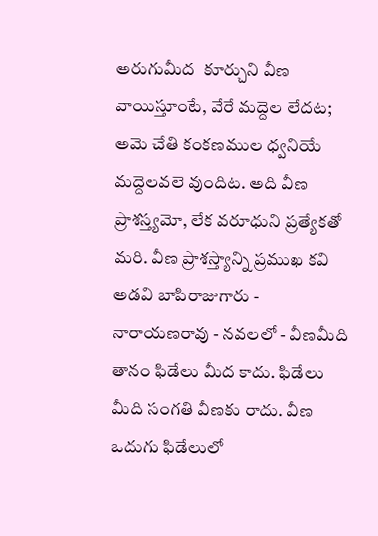అరుగుమీద  కూర్చుని వీణ వాయిస్తూంటే, వేరే మద్దెల లేదట; అమె చేతి కంకణముల ధ్వనియే మద్దెలవలె వుందిట. అది వీణ ప్రాశస్త్యమో, లేక వరూధుని ప్రత్యేకతో మరి. వీణ ప్రాశస్త్యాన్ని ప్రముఖ కవి అడవి బాపిరాజుగారు - నారాయణరావు - నవలలో - వీణమీది తానం ఫిడేలు మీద కాదు. ఫిడేలు మీది సంగతి వీణకు రాదు. వీణ ఒదుగు ఫిడేలులో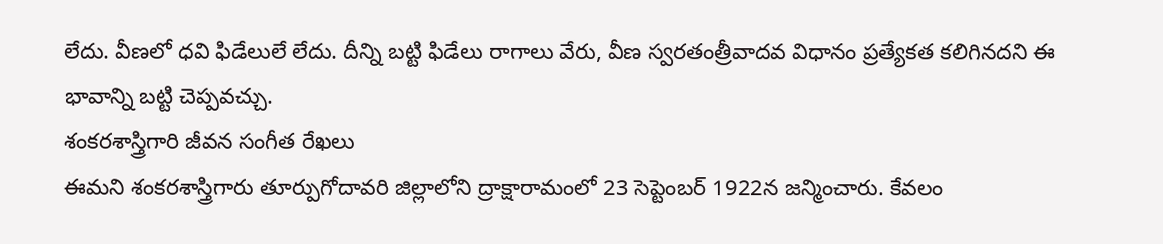లేదు. వీణలో ధవి ఫిడేలులే లేదు. దీన్ని బట్టి ఫిడేలు రాగాలు వేరు, వీణ స్వరతంత్రీవాదవ విధానం ప్రత్యేకత కలిగినదని ఈ భావాన్ని బట్టి చెప్పవచ్చు.
శంకరశాస్త్రిగారి జీవన సంగీత రేఖలు
ఈమని శంకరశాస్త్రిగారు తూర్పుగోదావరి జిల్లాలోని ద్రాక్షారామంలో 23 సెప్టెంబర్ 1922న జన్మించారు. కేవలం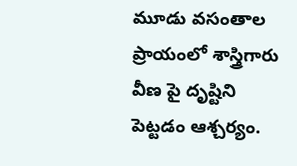మూడు వసంతాల ప్రాయంలో శాస్త్రిగారు వీణ పై దృష్టిని పెట్టడం ఆశ్చర్యం.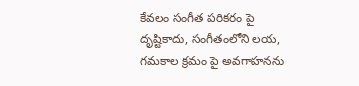కేవలం సంగీత పరికరం పై దృష్టికాదు, సంగీతంలోని లయ, గమకాల క్రమం పై అవగాహనను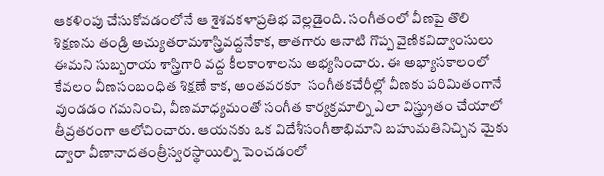ఆకళింపు చేసుకోవడంలోనే ఆ శైశవకళాప్రతిభ వెల్లడైంది. సంగీతంలో వీణపై తొలి శిక్షణను తండ్రి అచ్యుతరామశాస్త్రివద్దనేకాక, తాతగారు ఆనాటి గొప్ప వైణికవిద్వాంసులు ఈమని సుబ్బరాయ శాస్త్రిగారి వద్ద కీలకాంశాలను అభ్యసించారు. ఈ అభ్యాసకాలంలో కేవలం వీణసంబంధిత శిక్షణే కాక, అంతవరకూ  సంగీతకచేరీల్లో వీణకు పరిమితంగానే వుండడం గమనించి, వీణమాధ్యమంతో సంగీత కార్యక్రమాల్ని ఎలా విస్త్ర్రుతం చేయాలో తీవ్రతరంగా ఆలోచించారు. ఆయనకు ఒక విదేశీసంగీతాభిమాని బహుమతినిచ్చిన మైకు ద్వారా వీణానాదతంత్రీస్వరస్థాయిల్ని పెంచడంలో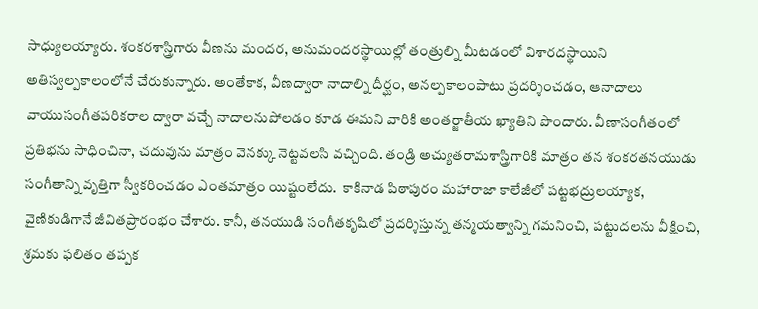సాధ్యులయ్యారు. శంకరశాస్త్రిగారు వీణను మందర, అనుమందరస్థాయిల్లో తంత్రుల్ని మీటడంలో విశారదస్థాయిని అతిస్వల్పకాలంలోనే చేరుకున్నారు. అంతేకాక, వీణద్వారా నాదాల్ని దీర్ఘం, అనల్పకాలంపాటు ప్రదర్శించడం, ఆనాదాలు వాయుసంగీతపరికరాల ద్వారా వచ్చే నాదాలనుపోలడం కూడ ఈమని వారికి అంతర్జాతీయ ఖ్యాతిని పొందారు. వీణాసంగీతంలో ప్రతిభను సాధించినా, చదువును మాత్రం వెనక్కు నెట్టవలసి వచ్చింది. తండ్రి అచ్యుతరామశాస్త్రిగారికి మాత్రం తన శంకరతనయుడు సంగీతాన్ని వృత్తిగా స్వీకరించడం ఎంతమాత్రం యిష్టంలేదు.  కాకినాడ పిఠాపురం మహారాజా కాలేజీలో పట్టభద్రులయ్యాక, వైణికుడిగానే జీవితప్రారంభం చేశారు. కానీ, తనయుడి సంగీతకృషిలో ప్రదర్శిస్తున్న తన్మయత్వాన్ని గమనించి, పట్టుదలను వీక్షించి, శ్రమకు ఫలితం తప్పక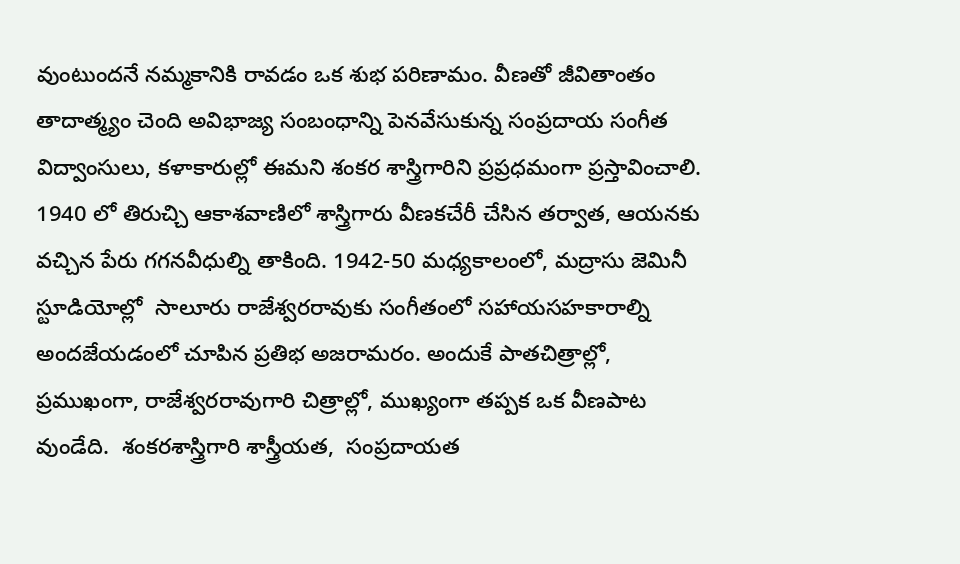వుంటుందనే నమ్మకానికి రావడం ఒక శుభ పరిణామం. వీణతో జీవితాంతం తాదాత్మ్యం చెంది అవిభాజ్య సంబంధాన్ని పెనవేసుకున్న సంప్రదాయ సంగీత విద్వాంసులు, కళాకారుల్లో ఈమని శంకర శాస్త్రిగారిని ప్రప్రధమంగా ప్రస్తావించాలి. 1940 లో తిరుచ్చి ఆకాశవాణిలో శాస్త్రిగారు వీణకచేరీ చేసిన తర్వాత, ఆయనకు వచ్చిన పేరు గగనవీధుల్ని తాకింది. 1942-50 మధ్యకాలంలో, మద్రాసు జెమినీ  స్టూడియోల్లో  సాలూరు రాజేశ్వరరావుకు సంగీతంలో సహాయసహకారాల్ని అందజేయడంలో చూపిన ప్రతిభ అజరామరం. అందుకే పాతచిత్రాల్లో, ప్రముఖంగా, రాజేశ్వరరావుగారి చిత్రాల్లో, ముఖ్యంగా తప్పక ఒక వీణపాట వుండేది.  శంకరశాస్త్రిగారి శాస్త్రీయత,  సంప్రదాయత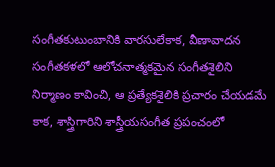సంగీతకుటుంబానికి వారసులేకాక, వీణావాదన సంగీతకళలో ఆలోచనాత్మకమైన సంగీతశైలిని నిర్మాణం కావించి, ఆ ప్రత్యేకశైలికి ప్రచారం చేయడమే కాక, శాస్త్రిగారిని శాస్త్రీయసంగీత ప్రపంచంలో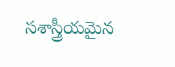సశాస్త్రీయమైన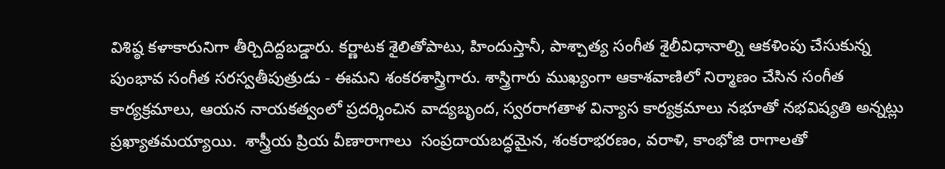విశిష్ఠ కళాకారునిగా తీర్చిదిద్దబడ్డారు. కర్ణాటక శైలితోపాటు, హిందుస్తానీ, పాశ్చాత్య సంగీత శైలీవిధానాల్ని ఆకళింపు చేసుకున్న పుంభావ సంగీత సరస్వతీపుత్రుడు - ఈమని శంకరశాస్త్రిగారు. శాస్త్రిగారు ముఖ్యంగా ఆకాశవాణిలో నిర్మాణం చేసిన సంగీత కార్యక్రమాలు, ఆయన నాయకత్వంలో ప్రదర్శించిన వాద్యబృంద, స్వరరాగతాళ విన్యాస కార్యక్రమాలు నభూతో నభవిష్యతి అన్నట్లు ప్రఖ్యాతమయ్యాయి.  శాస్త్రీయ ప్రియ వీణారాగాలు  సంప్రదాయబద్ధమైన, శంకరాభరణం, వరాళి, కాంభోజి రాగాలతో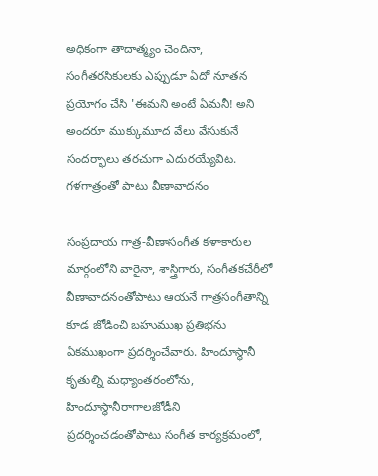అధికంగా తాదాత్మ్యం చెందినా, సంగీతరసికులకు ఎప్పుడూ ఏదో నూతన ప్రయోగం చేసి 'ఈమని అంటే ఏమనీ! అని అందరూ ముక్కుమూద వేలు వేసుకునే సందర్భాలు తరచుగా ఎదురయ్యేవిట.
గళగాత్రంతో పాటు వీణావాదనం

సంప్రదాయ గాత్ర-వీణాసంగీత కళాకారుల మార్గంలోని వారైనా, శాస్త్రిగారు, సంగీతకచేరీలో వీణావాదనంతోపాటు ఆయనే గాత్రసంగీతాన్ని కూడ జోడించి బహుముఖ ప్రతిభను ఏకముఖంగా ప్రదర్శించేవారు. హిందూస్థానీ కృతుల్ని మధ్యాంతరంలోను, హిందూస్థానీరాగాలజోడీని ప్రదర్శించడంతోపాటు సంగీత కార్యక్రమంలో,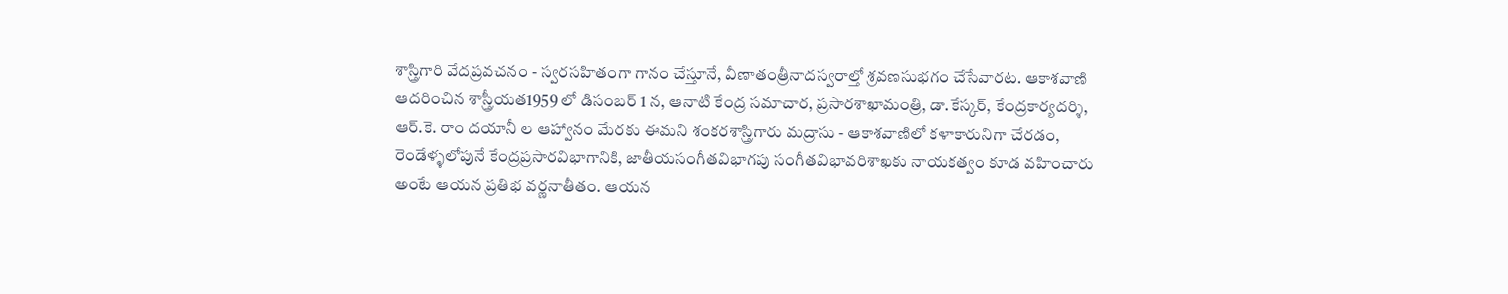శాస్త్రిగారి వేదప్రవచనం - స్వరసహితంగా గానం చేస్తూనే, వీణాతంత్రీనాదస్వరాల్తో శ్రవణసుభగం చేసేవారట. ఆకాశవాణి ఆదరించిన శాస్త్రీయత1959 లో డిసంబర్ 1 న, ఆనాటి కేంద్ర సమాచార, ప్రసారశాఖామంత్రి, డా.కేస్కర్, కేంద్రకార్యదర్శి, ఆర్.కె. రాం దయానీ ల ఆహ్వానం మేరకు ఈమని శంకరశాస్త్రిగారు మద్రాసు - ఆకాశవాణిలో కళాకారునిగా చేరడం, రెండేళ్ళలోపునే కేంద్రప్రసారవిభాగానికి, జాతీయసంగీతవిభాగపు సంగీతవిభావరిశాఖకు నాయకత్వం కూడ వహించారు అంటే ఆయన ప్రతిభ వర్ణనాతీతం. ఆయన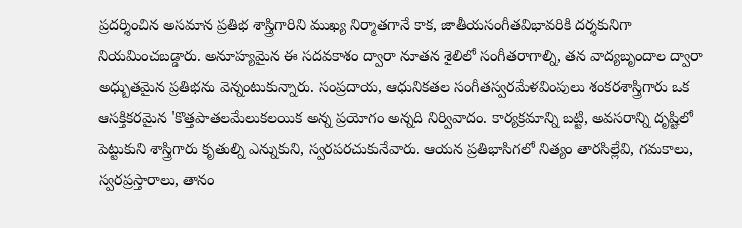ప్రదర్శించిన అసమాన ప్రతిభ శాస్త్రిగారిని ముఖ్య నిర్మాతగానే కాక, జాతీయసంగీతవిభావరికి దర్శకునిగా నియమించబడ్డారు. అనూహ్యమైన ఈ సదవకాశం ద్వారా నూతన శైలిలో సంగీతరాగాల్ని, తన వాద్యబృందాల ద్వారా అధ్బుతమైన ప్రతిభను వెన్నంటుకున్నారు. సంప్రదాయ, ఆధునికతల సంగీతస్వరమేళవింపులు శంకరశాస్త్రిగారు ఒక ఆసక్తికరమైన 'కొత్తపాతలమేలుకలయిక అన్న ప్రయోగం అన్నది నిర్వివాదం. కార్యక్రమాన్ని బట్టి, అవసరాన్ని దృష్టిలో పెట్టుకుని శాస్త్రిగారు కృతుల్ని ఎన్నుకుని, స్వరపరచుకునేవారు. ఆయన ప్రతిభాసిగలో నిత్యం తారసిల్లేవి, గమకాలు, స్వరప్రస్తారాలు, తానం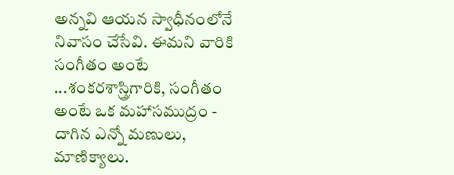అన్నవి ఆయన స్వాధీనంలోనే నివాసం చేసేవి. ఈమని వారికి సంగీతం అంటే ...శంకరశాస్త్రిగారికి, సంగీతం అంటే ఒక మహాసముద్రం - దాగిన ఎన్నో మణులు, మాణిక్యాలు.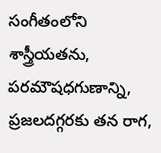సంగీతంలోని శాస్త్రీయతను, పరమౌషధగుణాన్ని, ప్రజలదగ్గరకు తన రాగ,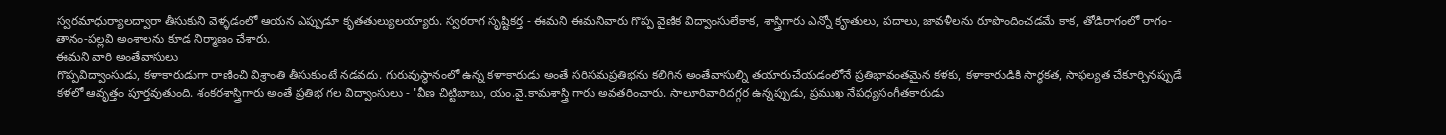స్వరమాధుర్యాలద్వారా తీసుకుని వెళ్ళడంలో ఆయన ఎప్పుడూ కృతతుల్యులయ్యారు. స్వరరాగ సృష్టికర్త - ఈమని ఈమనివారు గొప్ప వైణిక విద్వాంసులేకాక, శాస్త్రిగారు ఎన్నో కౄతులు, పదాలు, జావళీలను రూపొందించడమే కాక, తోడిరాగంలో రాగం-తానం-పల్లవి అంశాలను కూడ నిర్మాణం చేశారు.
ఈమని వారి అంతేవాసులు
గొప్పవిద్వాంసుడు, కళాకారుడుగా రాణించి విశ్రాంతి తీసుకుంటే నడవదు. గురువుస్థానంలో ఉన్న కళాకారుడు అంతే సరిసమప్రతిభను కలిగిన అంతేవాసుల్ని తయారుచేయడంలోనే ప్రతిభావంతమైన కళకు, కళాకారుడికి సార్ధకత, సాఫల్యత చేకూర్చినప్పుడే కళలో ఆవృత్తం పూర్తవుతుంది. శంకరశాస్త్రిగారు అంతే ప్రతిభ గల విద్వాంసులు - 'వీణ చిట్టిబాబు, యం.వై.కామశాస్త్రి గారు అవతరించారు. సాలూరివారిదగ్గర ఉన్నప్పుడు, ప్రముఖ నేపధ్యసంగీతకారుడు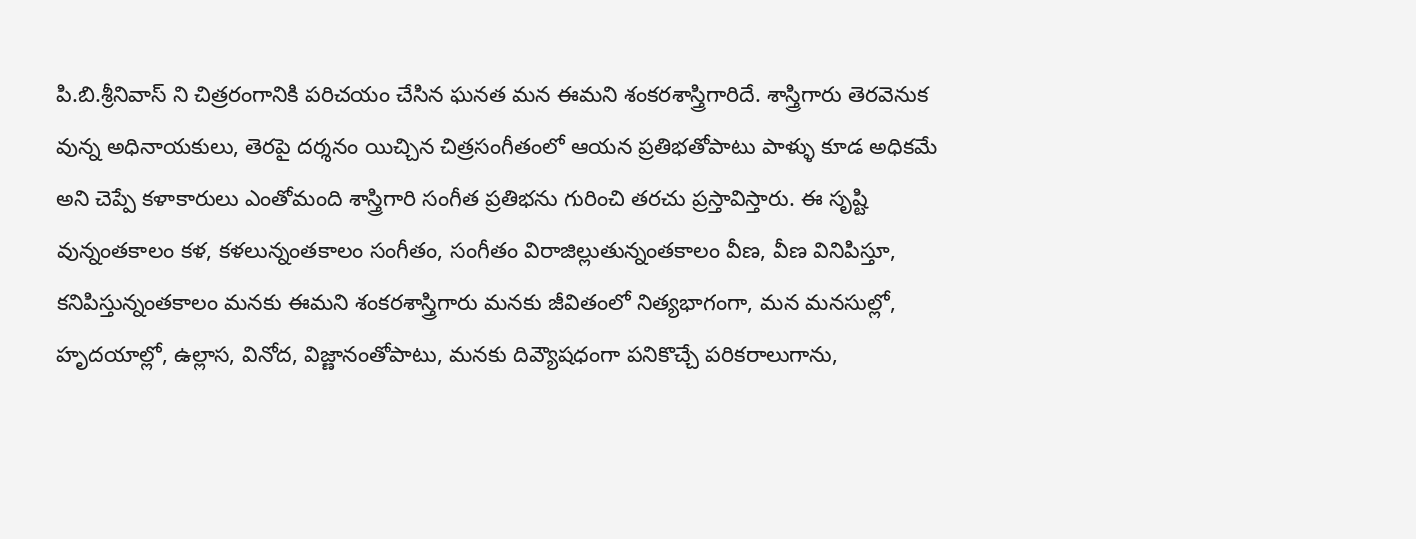పి.బి.శ్రీనివాస్ ని చిత్రరంగానికి పరిచయం చేసిన ఘనత మన ఈమని శంకరశాస్త్రిగారిదే. శాస్త్రిగారు తెరవెనుక వున్న అధినాయకులు, తెరపై దర్శనం యిచ్చిన చిత్రసంగీతంలో ఆయన ప్రతిభతోపాటు పాళ్ళు కూడ అధికమే అని చెప్పే కళాకారులు ఎంతోమంది శాస్త్రిగారి సంగీత ప్రతిభను గురించి తరచు ప్రస్తావిస్తారు. ఈ సృష్టి వున్నంతకాలం కళ, కళలున్నంతకాలం సంగీతం, సంగీతం విరాజిల్లుతున్నంతకాలం వీణ, వీణ వినిపిస్తూ,  కనిపిస్తున్నంతకాలం మనకు ఈమని శంకరశాస్త్రిగారు మనకు జీవితంలో నిత్యభాగంగా, మన మనసుల్లో, హృదయాల్లో, ఉల్లాస, వినోద, విజ్ణానంతోపాటు, మనకు దివ్యౌషధంగా పనికొచ్చే పరికరాలుగాను,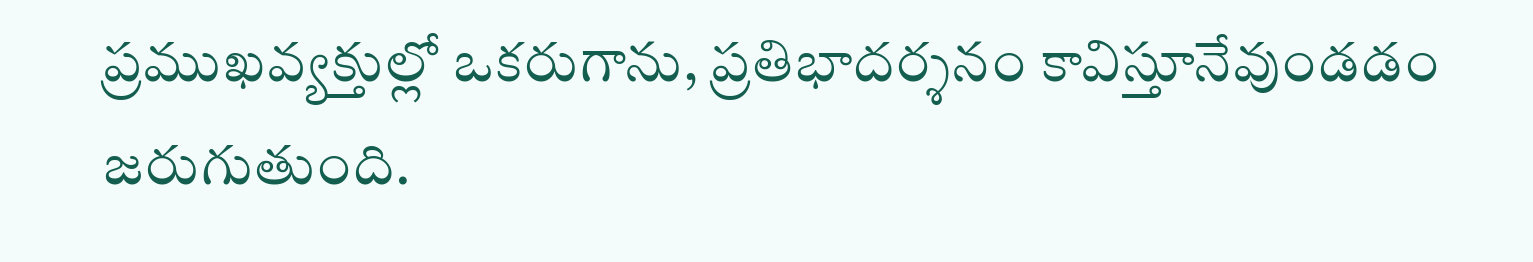ప్రముఖవ్యక్తుల్లో ఒకరుగాను, ప్రతిభాదర్శనం కావిస్తూనేవుండడం జరుగుతుంది.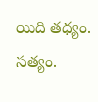యిది తధ్యం. సత్యం.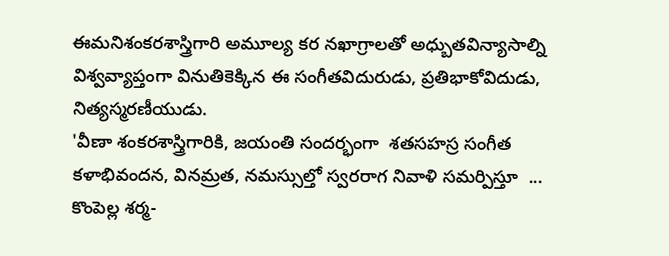ఈమనిశంకరశాస్త్రిగారి అమూల్య కర నఖాగ్రాలతో అధ్బుతవిన్యాసాల్ని విశ్వవ్యాప్తంగా వినుతికెక్కిన ఈ సంగీతవిదురుడు, ప్రతిభాకోవిదుడు, నిత్యస్మరణీయుడు.
'వీణా శంకరశాస్త్రిగారికి, జయంతి సందర్భంగా  శతసహస్ర సంగీత కళాభివందన, వినమ్రత, నమస్సుల్తో స్వరరాగ నివాళి సమర్పిస్తూ  ... కొంపెల్ల శర్మ-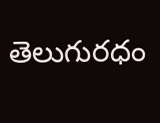తెలుగురధం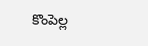కొంపెల్ల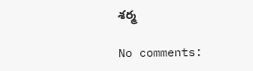శర్మ

No comments: